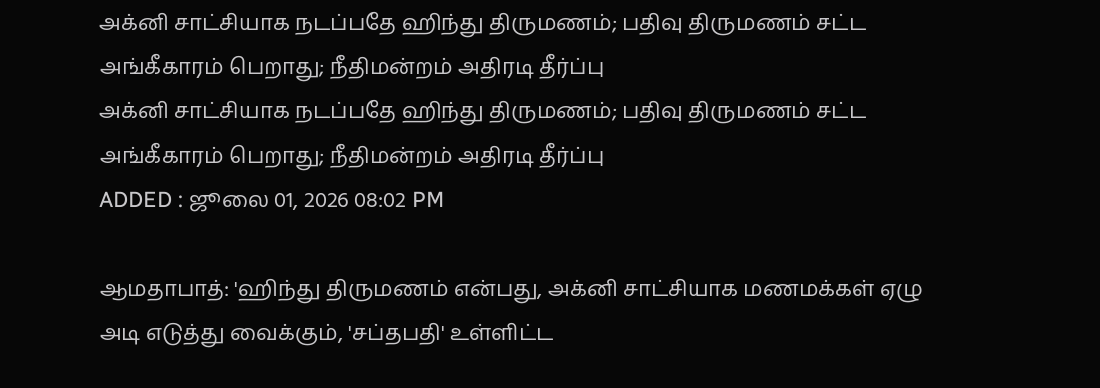அக்னி சாட்சியாக நடப்பதே ஹிந்து திருமணம்; பதிவு திருமணம் சட்ட அங்கீகாரம் பெறாது; நீதிமன்றம் அதிரடி தீர்ப்பு
அக்னி சாட்சியாக நடப்பதே ஹிந்து திருமணம்; பதிவு திருமணம் சட்ட அங்கீகாரம் பெறாது; நீதிமன்றம் அதிரடி தீர்ப்பு
ADDED : ஜூலை 01, 2026 08:02 PM

ஆமதாபாத்: 'ஹிந்து திருமணம் என்பது, அக்னி சாட்சியாக மணமக்கள் ஏழு அடி எடுத்து வைக்கும், 'சப்தபதி' உள்ளிட்ட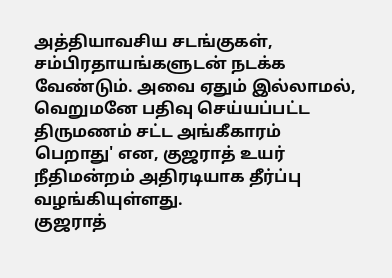அத்தியாவசிய சடங்குகள், சம்பிரதாயங்களுடன் நடக்க வேண்டும். அவை ஏதும் இல்லாமல், வெறுமனே பதிவு செய்யப்பட்ட திருமணம் சட்ட அங்கீகாரம் பெறாது' என, குஜராத் உயர் நீதிமன்றம் அதிரடியாக தீர்ப்பு வழங்கியுள்ளது.
குஜராத்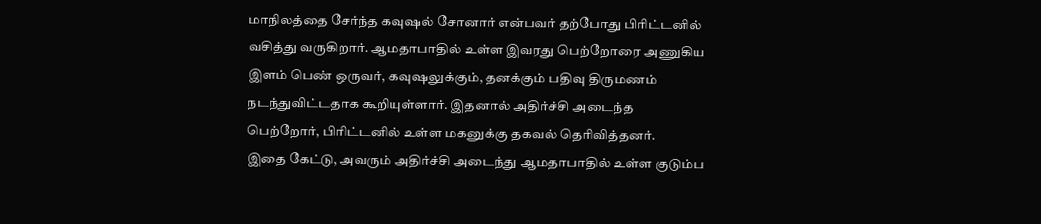மாநிலத்தை சேர்ந்த கவுஷல் சோனார் என்பவர் தற்போது பிரிட்டனில் வசித்து வருகிறார். ஆமதாபாதில் உள்ள இவரது பெற்றோரை அணுகிய இளம் பெண் ஒருவர், கவுஷலுக்கும், தனக்கும் பதிவு திருமணம் நடந்துவிட்டதாக கூறியுள்ளார். இதனால் அதிர்ச்சி அடைந்த பெற்றோர், பிரிட்டனில் உள்ள மகனுக்கு தகவல் தெரிவித்தனர்.
இதை கேட்டு, அவரும் அதிர்ச்சி அடைந்து ஆமதாபாதில் உள்ள குடும்ப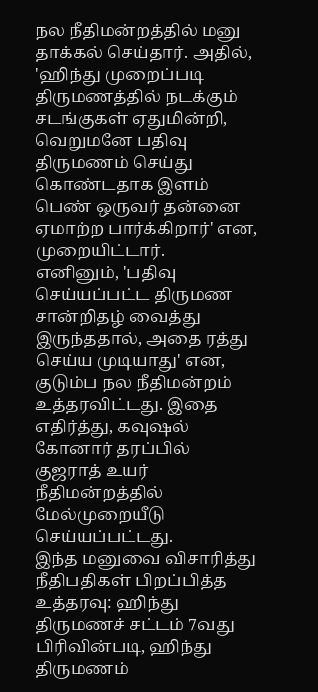நல நீதிமன்றத்தில் மனு தாக்கல் செய்தார். அதில், 'ஹிந்து முறைப்படி திருமணத்தில் நடக்கும் சடங்குகள் ஏதுமின்றி, வெறுமனே பதிவு திருமணம் செய்து கொண்டதாக இளம் பெண் ஒருவர் தன்னை ஏமாற்ற பார்க்கிறார்' என, முறையிட்டார்.
எனினும், 'பதிவு செய்யப்பட்ட திருமண சான்றிதழ் வைத்து இருந்ததால், அதை ரத்து செய்ய முடியாது' என, குடும்ப நல நீதிமன்றம் உத்தரவிட்டது. இதை எதிர்த்து, கவுஷல் கோனார் தரப்பில் குஜராத் உயர் நீதிமன்றத்தில் மேல்முறையீடு செய்யப்பட்டது.
இந்த மனுவை விசாரித்து நீதிபதிகள் பிறப்பித்த உத்தரவு: ஹிந்து திருமணச் சட்டம் 7வது பிரிவின்படி, ஹிந்து திருமணம்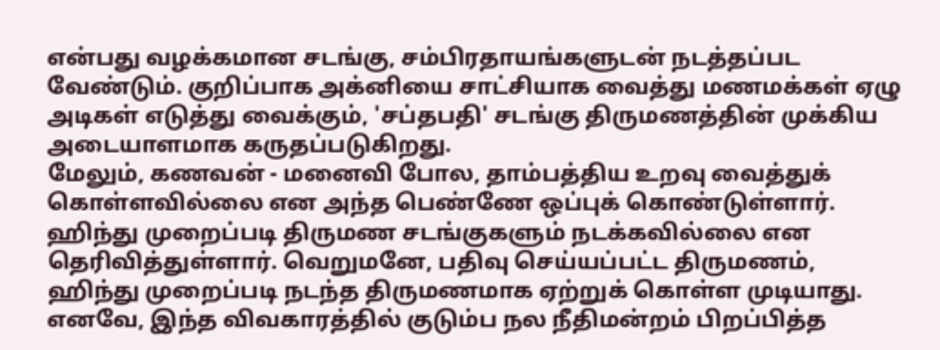என்பது வழக்கமான சடங்கு, சம்பிரதாயங்களுடன் நடத்தப்பட வேண்டும். குறிப்பாக அக்னியை சாட்சியாக வைத்து மணமக்கள் ஏழு அடிகள் எடுத்து வைக்கும், 'சப்தபதி' சடங்கு திருமணத்தின் முக்கிய அடையாளமாக கருதப்படுகிறது.
மேலும், கணவன் - மனைவி போல, தாம்பத்திய உறவு வைத்துக் கொள்ளவில்லை என அந்த பெண்ணே ஒப்புக் கொண்டுள்ளார். ஹிந்து முறைப்படி திருமண சடங்குகளும் நடக்கவில்லை என தெரிவித்துள்ளார். வெறுமனே, பதிவு செய்யப்பட்ட திருமணம், ஹிந்து முறைப்படி நடந்த திருமணமாக ஏற்றுக் கொள்ள முடியாது. எனவே, இந்த விவகாரத்தில் குடும்ப நல நீதிமன்றம் பிறப்பித்த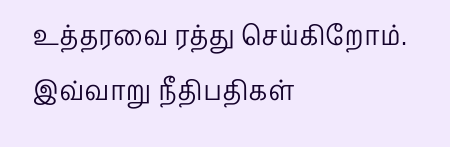உத்தரவை ரத்து செய்கிறோம். இவ்வாறு நீதிபதிகள்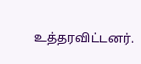உத்தரவிட்டனர்.